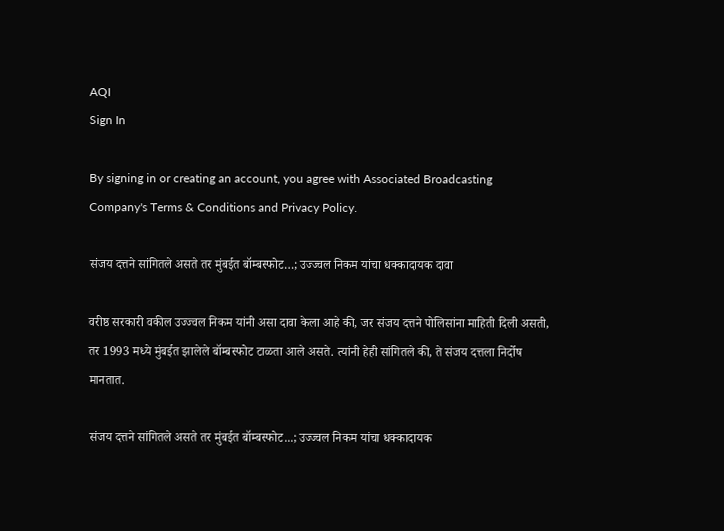AQI
Sign In

By signing in or creating an account, you agree with Associated Broadcasting Company's Terms & Conditions and Privacy Policy.

संजय दत्तने सांगितले असते तर मुंबईत बॉम्बस्फोट…; उज्ज्वल निकम यांचा धक्कादायक दावा

वरीष्ठ सरकारी वकील उज्ज्वल निकम यांनी असा दावा केला आहे की, जर संजय दत्तने पोलिसांना माहिती दिली असती, तर 1993 मध्ये मुंबईत झालेले बॉम्बस्फोट टाळता आले असते. त्यांनी हेही सांगितले की, ते संजय दत्तला निर्दोष मानतात.

संजय दत्तने सांगितले असते तर मुंबईत बॉम्बस्फोट...; उज्ज्वल निकम यांचा धक्कादायक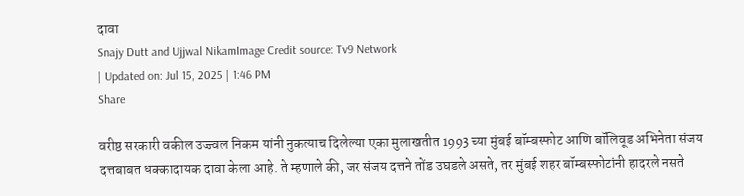दावा
Snajy Dutt and Ujjwal NikamImage Credit source: Tv9 Network
| Updated on: Jul 15, 2025 | 1:46 PM
Share

वरीष्ठ सरकारी वकील उज्ज्वल निकम यांनी नुकत्याच दिलेल्या एका मुलाखतीत 1993 च्या मुंबई बॉम्बस्फोट आणि बॉलिवूड अभिनेता संजय दत्तबाबत धक्कादायक दावा केला आहे. ते म्हणाले की, जर संजय दत्तने तोंड उघडले असते, तर मुंबई शहर बॉम्बस्फोटांनी हादरले नसते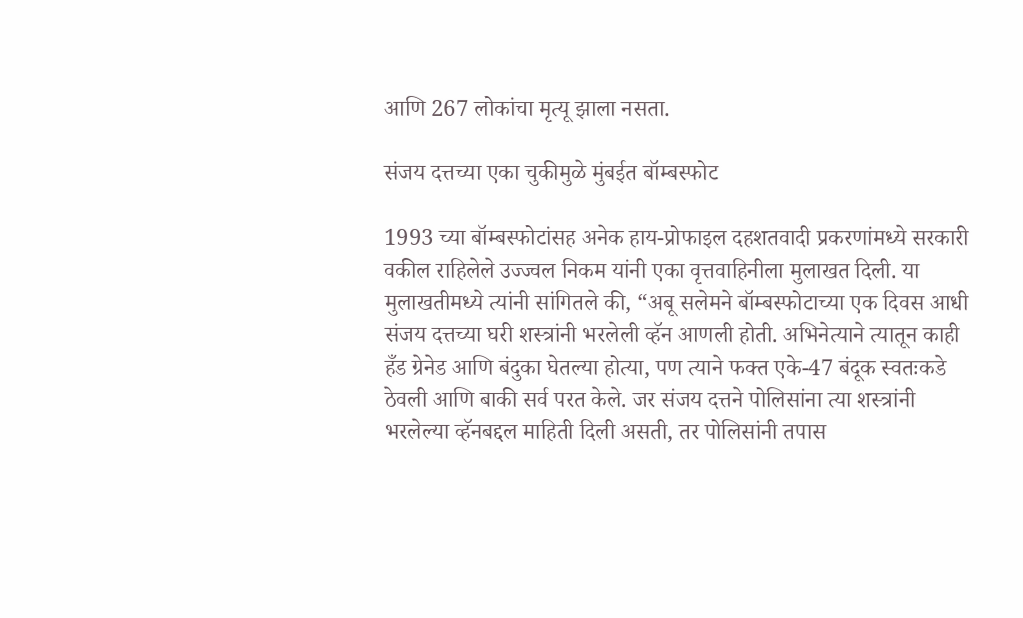आणि 267 लोकांचा मृत्यू झाला नसता.

संजय दत्तच्या एका चुकीमुळे मुंबईत बॉम्बस्फोट

1993 च्या बॉम्बस्फोटांसह अनेक हाय-प्रोफाइल दहशतवादी प्रकरणांमध्ये सरकारी वकील राहिलेले उज्ज्वल निकम यांनी एका वृत्तवाहिनीला मुलाखत दिली. या मुलाखतीमध्ये त्यांनी सांगितले की, “अबू सलेमने बॉम्बस्फोटाच्या एक दिवस आधी संजय दत्तच्या घरी शस्त्रांनी भरलेली व्हॅन आणली होती. अभिनेत्याने त्यातून काही हँड ग्रेनेड आणि बंदुका घेतल्या होत्या, पण त्याने फक्त एके-47 बंदूक स्वतःकडे ठेवली आणि बाकी सर्व परत केले. जर संजय दत्तने पोलिसांना त्या शस्त्रांनी भरलेल्या व्हॅनबद्दल माहिती दिली असती, तर पोलिसांनी तपास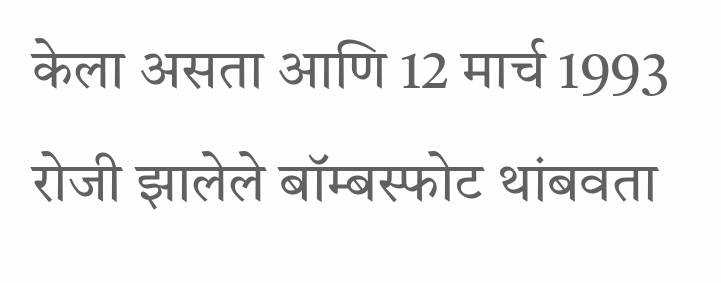केला असता आणि 12 मार्च 1993 रोजी झालेले बॉम्बस्फोट थांबवता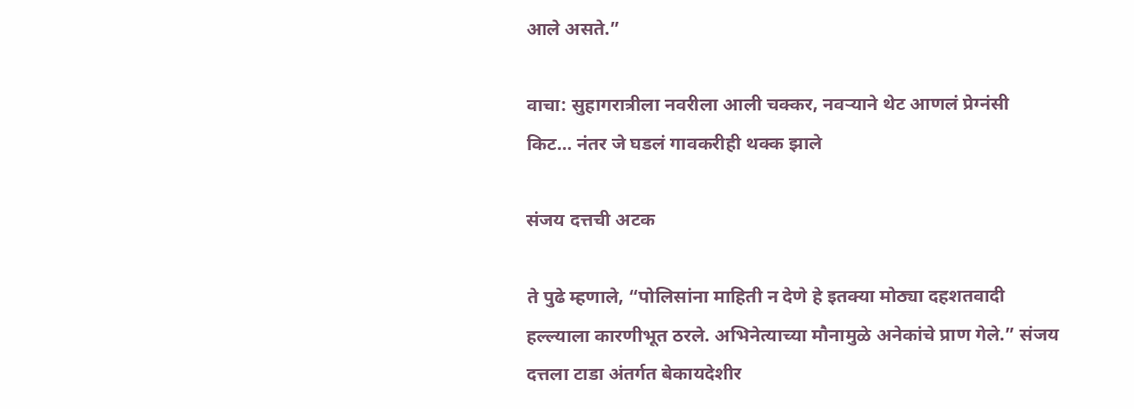आले असते.”

वाचा: सुहागरात्रीला नवरीला आली चक्कर, नवऱ्याने थेट आणलं प्रेग्नंसी किट… नंतर जे घडलं गावकरीही थक्क झाले

संजय दत्तची अटक

ते पुढे म्हणाले, “पोलिसांना माहिती न देणे हे इतक्या मोठ्या दहशतवादी हल्ल्याला कारणीभूत ठरले. अभिनेत्याच्या मौनामुळे अनेकांचे प्राण गेले.” संजय दत्तला टाडा अंतर्गत बेकायदेशीर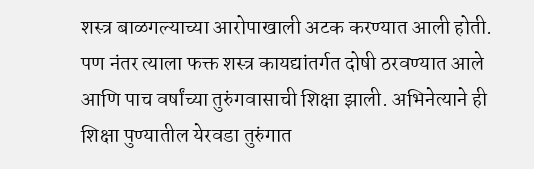शस्त्र बाळगल्याच्या आरोपाखाली अटक करण्यात आली होती. पण नंतर त्याला फक्त शस्त्र कायद्यांतर्गत दोषी ठरवण्यात आले आणि पाच वर्षांच्या तुरुंगवासाची शिक्षा झाली. अभिनेत्याने ही शिक्षा पुण्यातील येरवडा तुरुंगात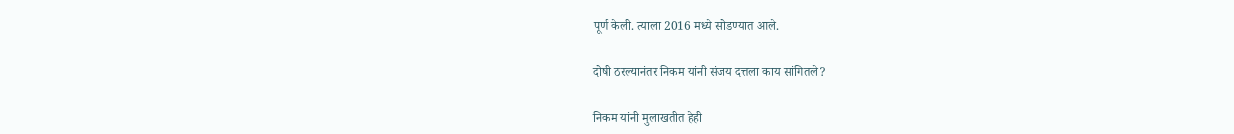पूर्ण केली. त्याला 2016 मध्ये सोडण्यात आले.

दोषी ठरल्यानंतर निकम यांनी संजय दत्तला काय सांगितले?

निकम यांनी मुलाखतीत हेही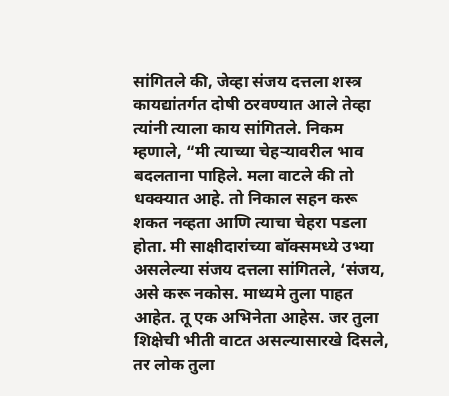सांगितले की, जेव्हा संजय दत्तला शस्त्र कायद्यांतर्गत दोषी ठरवण्यात आले तेव्हा त्यांनी त्याला काय सांगितले. निकम म्हणाले, “मी त्याच्या चेहऱ्यावरील भाव बदलताना पाहिले. मला वाटले की तो धक्क्यात आहे. तो निकाल सहन करू शकत नव्हता आणि त्याचा चेहरा पडला होता. मी साक्षीदारांच्या बॉक्समध्ये उभ्या असलेल्या संजय दत्तला सांगितले, ‘संजय, असे करू नकोस. माध्यमे तुला पाहत आहेत. तू एक अभिनेता आहेस. जर तुला शिक्षेची भीती वाटत असल्यासारखे दिसले, तर लोक तुला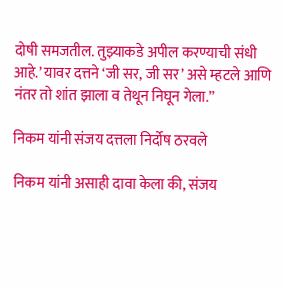दोषी समजतील. तुझ्याकडे अपील करण्याची संधी आहे.’ यावर दत्तने ‘जी सर, जी सर’ असे म्हटले आणि नंतर तो शांत झाला व तेथून निघून गेला.”

निकम यांनी संजय दत्तला निर्दोष ठरवले

निकम यांनी असाही दावा केला की, संजय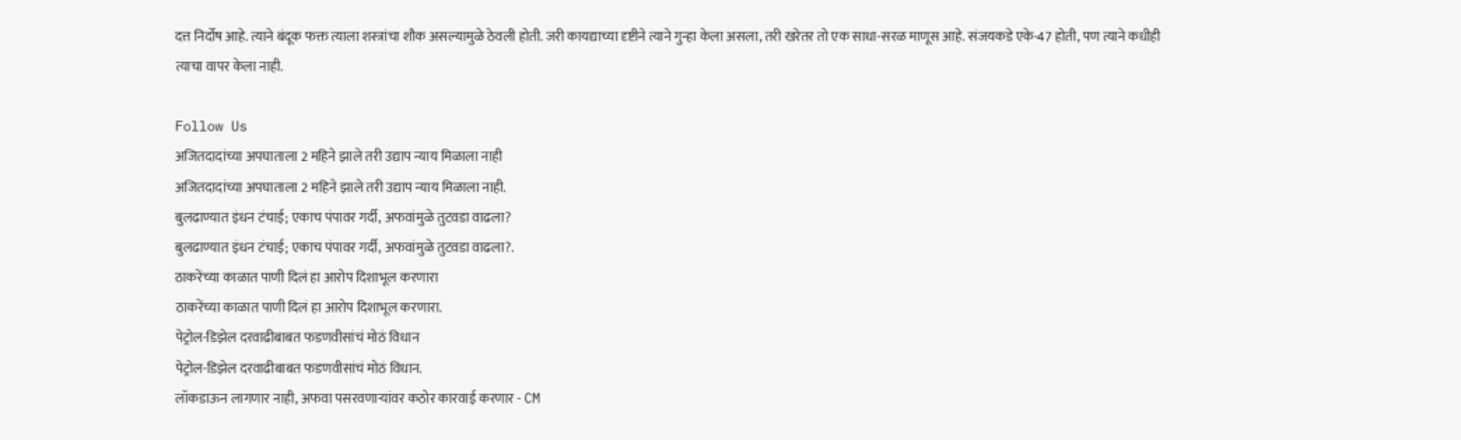दत्त निर्दोष आहे. त्याने बंदूक फक्त त्याला शस्त्रांचा शौक असल्यामुळे ठेवली होती. जरी कायद्याच्या दृष्टीने त्याने गुन्हा केला असला, तरी खरेतर तो एक साधा-सरळ माणूस आहे. संजयकडे एके-47 होती, पण त्याने कधीही त्याचा वापर केला नाही.

Follow Us
अजितदादांच्या अपघाताला 2 महिने झाले तरी उद्याप न्याय मिळाला नाही
अजितदादांच्या अपघाताला 2 महिने झाले तरी उद्याप न्याय मिळाला नाही.
बुलढाण्यात इंधन टंचाई; एकाच पंपावर गर्दी, अफवांमुळे तुटवडा वाढला?
बुलढाण्यात इंधन टंचाई; एकाच पंपावर गर्दी, अफवांमुळे तुटवडा वाढला?.
ठाकरेंच्या काळात पाणी दिलं हा आरोप दिशाभूल करणारा
ठाकरेंच्या काळात पाणी दिलं हा आरोप दिशाभूल करणारा.
पेट्रोल-डिझेल दरवाढीबाबत फडणवीसांचं मोठं विधान
पेट्रोल-डिझेल दरवाढीबाबत फडणवीसांचं मोठं विधान.
लॉकडाऊन लागणार नाही, अफवा पसरवणाऱ्यांवर कठोर कारवाई करणार - CM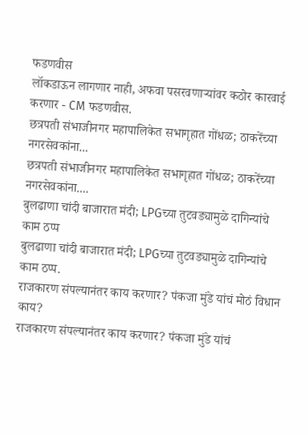फडणवीस
लॉकडाऊन लागणार नाही, अफवा पसरवणाऱ्यांवर कठोर कारवाई करणार - CM फडणवीस.
छत्रपती संभाजीनगर महापालिकेत सभागृहात गोंधळ; ठाकरेंच्या नगरसेवकांना...
छत्रपती संभाजीनगर महापालिकेत सभागृहात गोंधळ; ठाकरेंच्या नगरसेवकांना....
बुलढाणा चांदी बाजारात मंदी; LPGच्या तुटवड्यामुळे दागिन्यांचे काम ठप्प
बुलढाणा चांदी बाजारात मंदी; LPGच्या तुटवड्यामुळे दागिन्यांचे काम ठप्प.
राजकारण संपल्यानंतर काय करणार? पंकजा मुंडे यांचं मोठं विधान काय?
राजकारण संपल्यानंतर काय करणार? पंकजा मुंडे यांचं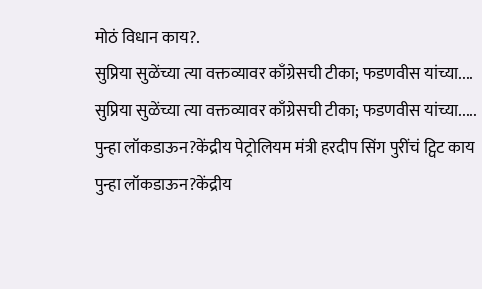मोठं विधान काय?.
सुप्रिया सुळेंच्या त्या वक्तव्यावर काँग्रेसची टीका; फडणवीस यांच्या....
सुप्रिया सुळेंच्या त्या वक्तव्यावर काँग्रेसची टीका; फडणवीस यांच्या.....
पुन्हा लॉकडाऊन?केंद्रीय पेट्रोलियम मंत्री हरदीप सिंग पुरींचं ट्विट काय
पुन्हा लॉकडाऊन?केंद्रीय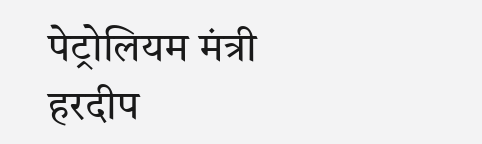पेट्रोलियम मंत्री हरदीप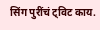सिंग पुरींचं ट्विट काय.